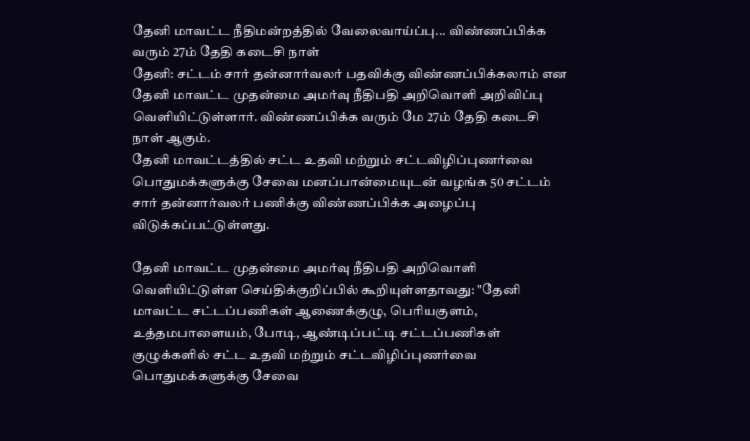தேனி மாவட்ட நீதிமன்றத்தில் வேலைவாய்ப்பு... விண்ணப்பிக்க வரும் 27ம் தேதி கடைசி நாள்
தேனி: சட்டம் சார் தன்னார்வலர் பதவிக்கு விண்ணப்பிக்கலாம் என தேனி மாவட்ட முதன்மை அமர்வு நீதிபதி அறிவொளி அறிவிப்பு வெளியிட்டுள்ளார். விண்ணப்பிக்க வரும் மே 27ம் தேதி கடைசி நாள் ஆகும்.
தேனி மாவட்டத்தில் சட்ட உதவி மற்றும் சட்டவிழிப்புணர்வை பொதுமக்களுக்கு சேவை மனப்பான்மையுடன் வழங்க 50 சட்டம் சார் தன்னார்வலர் பணிக்கு விண்ணப்பிக்க அழைப்பு விடுக்கப்பட்டுள்ளது.

தேனி மாவட்ட முதன்மை அமர்வு நீதிபதி அறிவொளி வெளியிட்டுள்ள செய்திக்குறிப்பில் கூறியுள்ளதாவது: "தேனி மாவட்ட சட்டப்பணிகள் ஆணைக்குழு, பெரியகுளம், உத்தமபாளையம், போடி, ஆண்டிப்பட்டி சட்டப்பணிகள் குழுக்களில் சட்ட உதவி மற்றும் சட்டவிழிப்புணர்வை பொதுமக்களுக்கு சேவை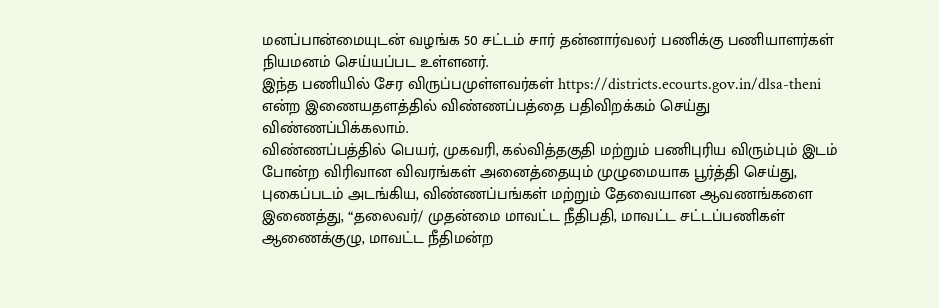மனப்பான்மையுடன் வழங்க 50 சட்டம் சார் தன்னார்வலர் பணிக்கு பணியாளர்கள் நியமனம் செய்யப்பட உள்ளனர்.
இந்த பணியில் சேர விருப்பமுள்ளவர்கள் https://districts.ecourts.gov.in/dlsa-theni என்ற இணையதளத்தில் விண்ணப்பத்தை பதிவிறக்கம் செய்து விண்ணப்பிக்கலாம்.
விண்ணப்பத்தில் பெயர், முகவரி, கல்வித்தகுதி மற்றும் பணிபுரிய விரும்பும் இடம் போன்ற விரிவான விவரங்கள் அனைத்தையும் முழுமையாக பூர்த்தி செய்து, புகைப்படம் அடங்கிய, விண்ணப்பங்கள் மற்றும் தேவையான ஆவணங்களை இணைத்து, “தலைவர்/ முதன்மை மாவட்ட நீதிபதி, மாவட்ட சட்டப்பணிகள் ஆணைக்குழு, மாவட்ட நீதிமன்ற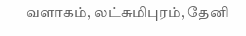வளாகம், லட்சுமிபுரம், தேனி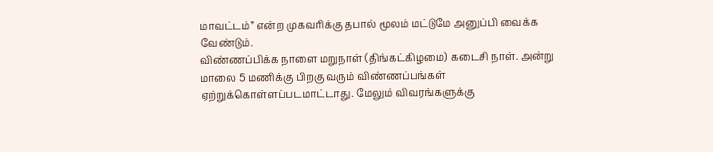மாவட்டம்” என்ற முகவரிக்கு தபால் மூலம் மட்டுமே அனுப்பி வைக்க வேண்டும்.
விண்ணப்பிக்க நாளை மறுநாள் (திங்கட்கிழமை) கடைசி நாள். அன்று மாலை 5 மணிக்கு பிறகு வரும் விண்ணப்பங்கள் ஏற்றுக்கொள்ளப்படமாட்டாது. மேலும் விவரங்களுக்கு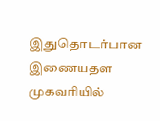இதுதொடர்பான இணையதள முகவரியில்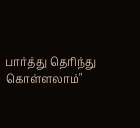பார்த்து தெரிந்து கொள்ளலாம்"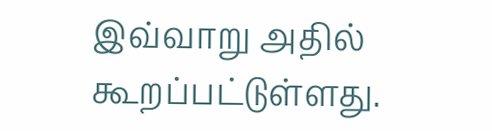இவ்வாறு அதில் கூறப்பட்டுள்ளது.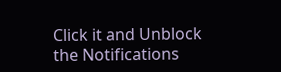Click it and Unblock the Notifications